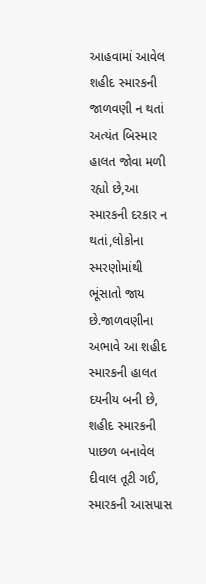આહવામાં આવેલ શહીદ સ્મારકની જાળવણી ન થતાં અત્યંત બિસ્માર હાલત જોવા મળી રહ્યો છે,આ સ્મારકની દરકાર ન થતાં,લોકોના સ્મરણોમાંથી ભૂંસાતો જાય છે.જાળવણીના અભાવે આ શહીદ સ્મારકની હાલત દયનીય બની છે, શહીદ સ્મારકની પાછળ બનાવેલ દીવાલ તૂટી ગઈ, સ્મારકની આસપાસ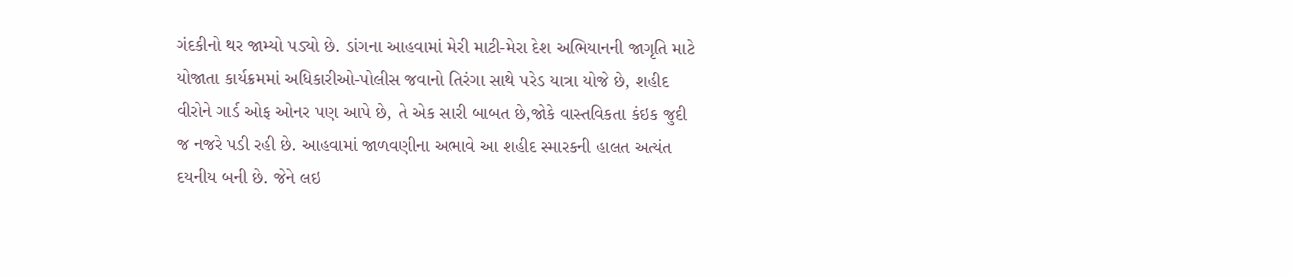ગંદકીનો થર જામ્યો પડ્યો છે. ડાંગના આહવામાં મેરી માટી-મેરા દેશ અભિયાનની જાગૃતિ માટે યોજાતા કાર્યક્રમમાં અધિકારીઓ-પોલીસ જવાનો તિરંગા સાથે પરેડ યાત્રા યોજે છે, શહીદ વીરોને ગાર્ડ ઓફ ઓનર પણ આપે છે, તે એક સારી બાબત છે,જોકે વાસ્તવિકતા કંઇક જુદી જ નજરે પડી રહી છે. આહવામાં જાળવણીના અભાવે આ શહીદ સ્મારકની હાલત અત્યંત દયનીય બની છે. જેને લઇ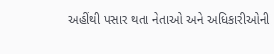અહીંથી પસાર થતા નેતાઓ અને અધિકારીઓની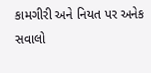કામગીરી અને નિયત પર અનેક સવાલો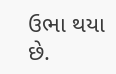ઉભા થયા છે.